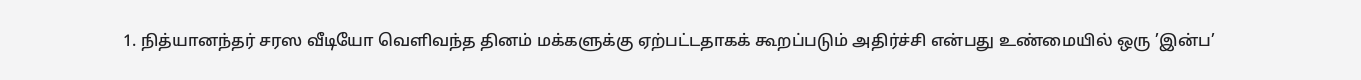1. நித்யானந்தர் சரஸ வீடியோ வெளிவந்த தினம் மக்களுக்கு ஏற்பட்டதாகக் கூறப்படும் அதிர்ச்சி என்பது உண்மையில் ஒரு ’இன்ப’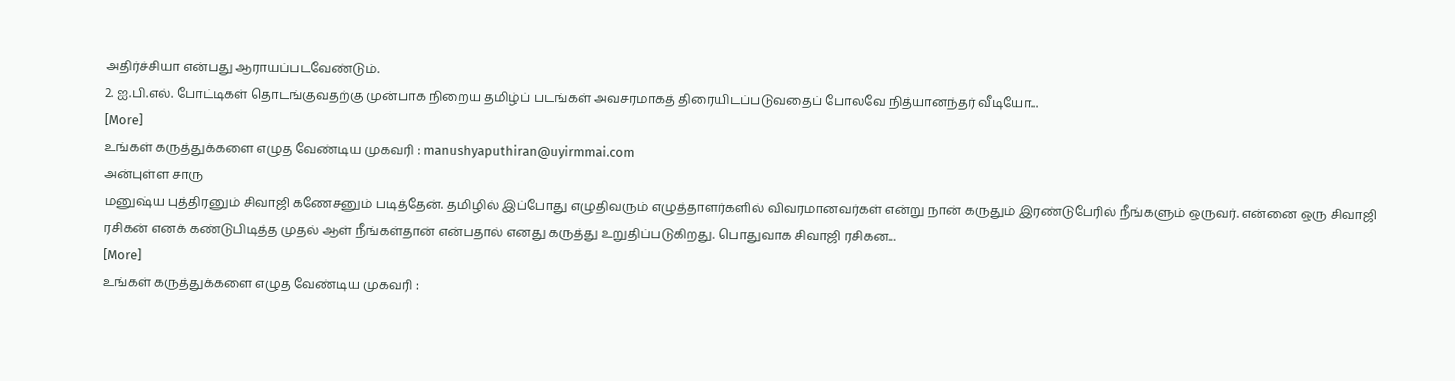அதிர்ச்சியா என்பது ஆராயப்படவேண்டும்.
2. ஐ.பி.எல். போட்டிகள் தொடங்குவதற்கு முன்பாக நிறைய தமிழ்ப் படங்கள் அவசரமாகத் திரையிடப்படுவதைப் போலவே நித்யானந்தர் வீடியோ...
[More]
உங்கள் கருத்துக்களை எழுத வேண்டிய முகவரி : manushyaputhiran@uyirmmai.com
அன்புள்ள சாரு
மனுஷ்ய புத்திரனும் சிவாஜி கணேசனும் படித்தேன். தமிழில் இப்போது எழுதிவரும் எழுத்தாளர்களில் விவரமானவர்கள் என்று நான் கருதும் இரண்டுபேரில் நீங்களும் ஒருவர். என்னை ஒரு சிவாஜி ரசிகன் எனக் கண்டுபிடித்த முதல் ஆள் நீங்கள்தான் என்பதால் எனது கருத்து உறுதிப்படுகிறது. பொதுவாக சிவாஜி ரசிகன...
[More]
உங்கள் கருத்துக்களை எழுத வேண்டிய முகவரி :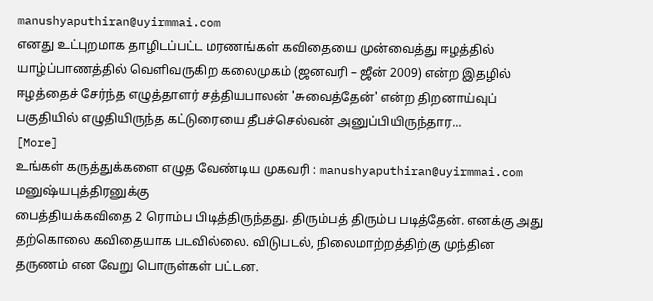manushyaputhiran@uyirmmai.com
எனது உட்புறமாக தாழிடப்பட்ட மரணங்கள் கவிதையை முன்வைத்து ஈழத்தில் யாழ்ப்பாணத்தில் வெளிவருகிற கலைமுகம் (ஜனவரி – ஜீன் 2009) என்ற இதழில் ஈழத்தைச் சேர்ந்த எழுத்தாளர் சத்தியபாலன் 'சுவைத்தேன்' என்ற திறனாய்வுப் பகுதியில் எழுதியிருந்த கட்டுரையை தீபச்செல்வன் அனுப்பியிருந்தார...
[More]
உங்கள் கருத்துக்களை எழுத வேண்டிய முகவரி : manushyaputhiran@uyirmmai.com
மனுஷ்யபுத்திரனுக்கு
பைத்தியக்கவிதை 2 ரொம்ப பிடித்திருந்தது. திரும்பத் திரும்ப படித்தேன். எனக்கு அது தற்கொலை கவிதையாக படவில்லை. விடுபடல், நிலைமாற்றத்திற்கு முந்தின தருணம் என வேறு பொருள்கள் பட்டன.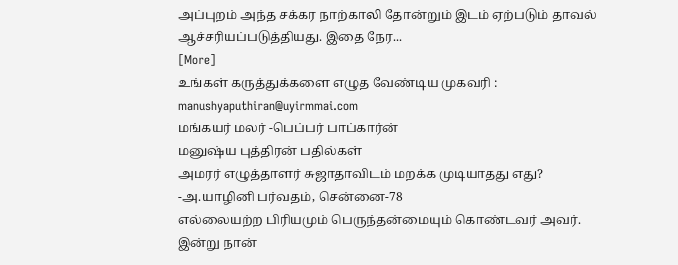அப்புறம் அந்த சக்கர நாற்காலி தோன்றும் இடம் ஏற்படும் தாவல் ஆச்சரியப்படுத்தியது. இதை நேர...
[More]
உங்கள் கருத்துக்களை எழுத வேண்டிய முகவரி : manushyaputhiran@uyirmmai.com
மங்கயர் மலர் -பெப்பர் பாப்கார்ன்
மனுஷ்ய புத்திரன் பதில்கள்
அமரர் எழுத்தாளர் சுஜாதாவிடம் மறக்க முடியாதது எது?
-அ.யாழினி பர்வதம், சென்னை-78
எல்லையற்ற பிரியமும் பெருந்தன்மையும் கொண்டவர் அவர். இன்று நான்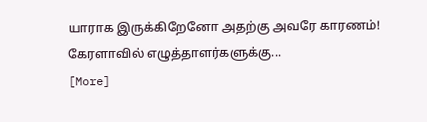யாராக இருக்கிறேனோ அதற்கு அவரே காரணம்!
கேரளாவில் எழுத்தாளர்களுக்கு...
[More]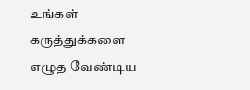உங்கள் கருத்துக்களை எழுத வேண்டிய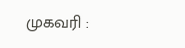முகவரி :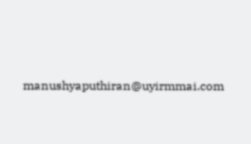manushyaputhiran@uyirmmai.com